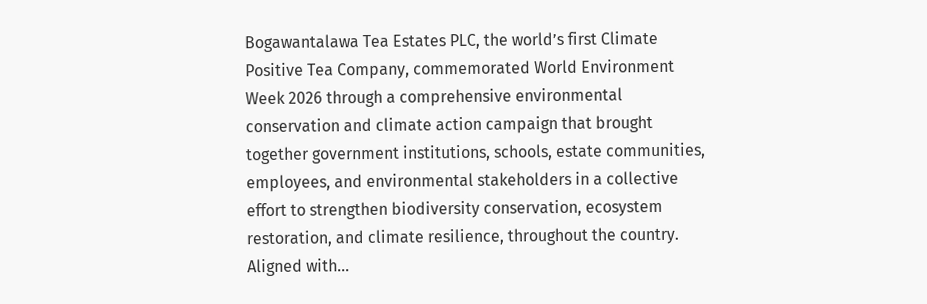Bogawantalawa Tea Estates PLC, the world’s first Climate Positive Tea Company, commemorated World Environment Week 2026 through a comprehensive environmental conservation and climate action campaign that brought together government institutions, schools, estate communities, employees, and environmental stakeholders in a collective effort to strengthen biodiversity conservation, ecosystem restoration, and climate resilience, throughout the country. Aligned with…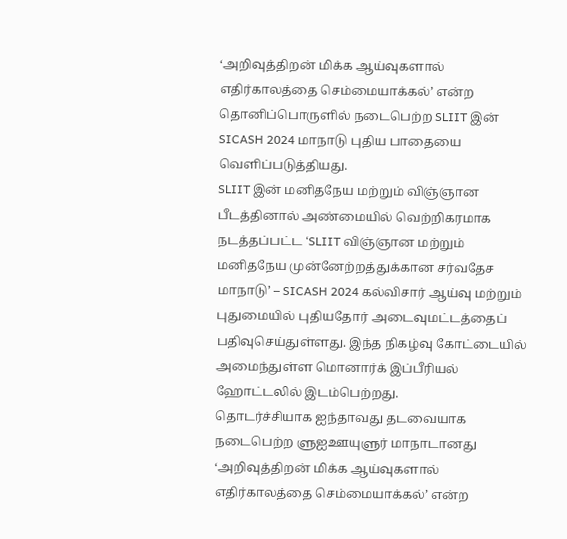‘அறிவுத்திறன் மிக்க ஆய்வுகளால் எதிர்காலத்தை செம்மையாக்கல்’ என்ற தொனிப்பொருளில் நடைபெற்ற SLIIT இன் SICASH 2024 மாநாடு புதிய பாதையை வெளிப்படுத்தியது.
SLIIT இன் மனிதநேய மற்றும் விஞ்ஞான பீடத்தினால் அண்மையில் வெற்றிகரமாக நடத்தப்பட்ட ‘SLIIT விஞ்ஞான மற்றும் மனிதநேய முன்னேற்றத்துக்கான சர்வதேச மாநாடு’ – SICASH 2024 கல்விசார் ஆய்வு மற்றும் புதுமையில் புதியதோர் அடைவுமட்டத்தைப் பதிவுசெய்துள்ளது. இந்த நிகழ்வு கோட்டையில் அமைந்துள்ள மொனார்க் இப்பீரியல் ஹோட்டலில் இடம்பெற்றது.
தொடர்ச்சியாக ஐந்தாவது தடவையாக நடைபெற்ற ளுஐஊயுளுர் மாநாடானது ‘அறிவுத்திறன் மிக்க ஆய்வுகளால் எதிர்காலத்தை செம்மையாக்கல்’ என்ற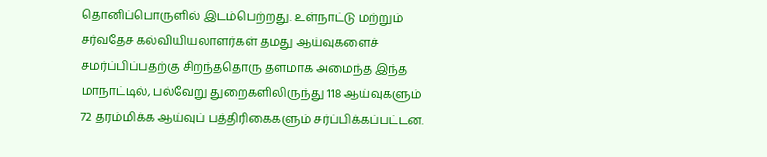தொனிப்பொருளில் இடம்பெற்றது. உள்நாட்டு மற்றும் சர்வதேச கல்வியியலாளர்கள் தமது ஆய்வுகளைச் சமர்ப்பிப்பதற்கு சிறந்ததொரு தளமாக அமைந்த இந்த மாநாட்டில், பல்வேறு துறைகளிலிருந்து 118 ஆய்வுகளும் 72 தரம்மிக்க ஆய்வுப் பத்திரிகைகளும் சர்ப்பிக்கப்பட்டன.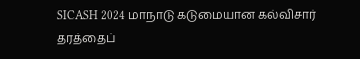SICASH 2024 மாநாடு கடுமையான கல்விசார் தரத்தைப்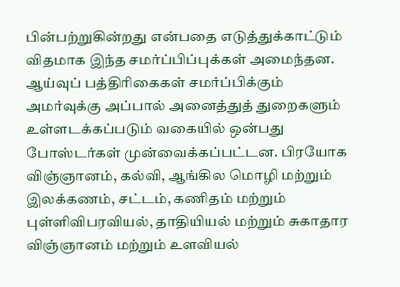பின்பற்றுகின்றது என்பதை எடுத்துக்காட்டும் விதமாக இந்த சமர்ப்பிப்புக்கள் அமைந்தன. ஆய்வுப் பத்திரிகைகள் சமர்ப்பிக்கும் அமர்வுக்கு அப்பால் அனைத்துத் துறைகளும் உள்ளடக்கப்படும் வகையில் ஒன்பது போஸ்டர்கள் முன்வைக்கப்பட்டன. பிரயோக விஞ்ஞானம், கல்வி, ஆங்கில மொழி மற்றும் இலக்கணம், சட்டம், கணிதம் மற்றும் புள்ளிவிபரவியல், தாதியியல் மற்றும் சுகாதார விஞ்ஞானம் மற்றும் உளவியல்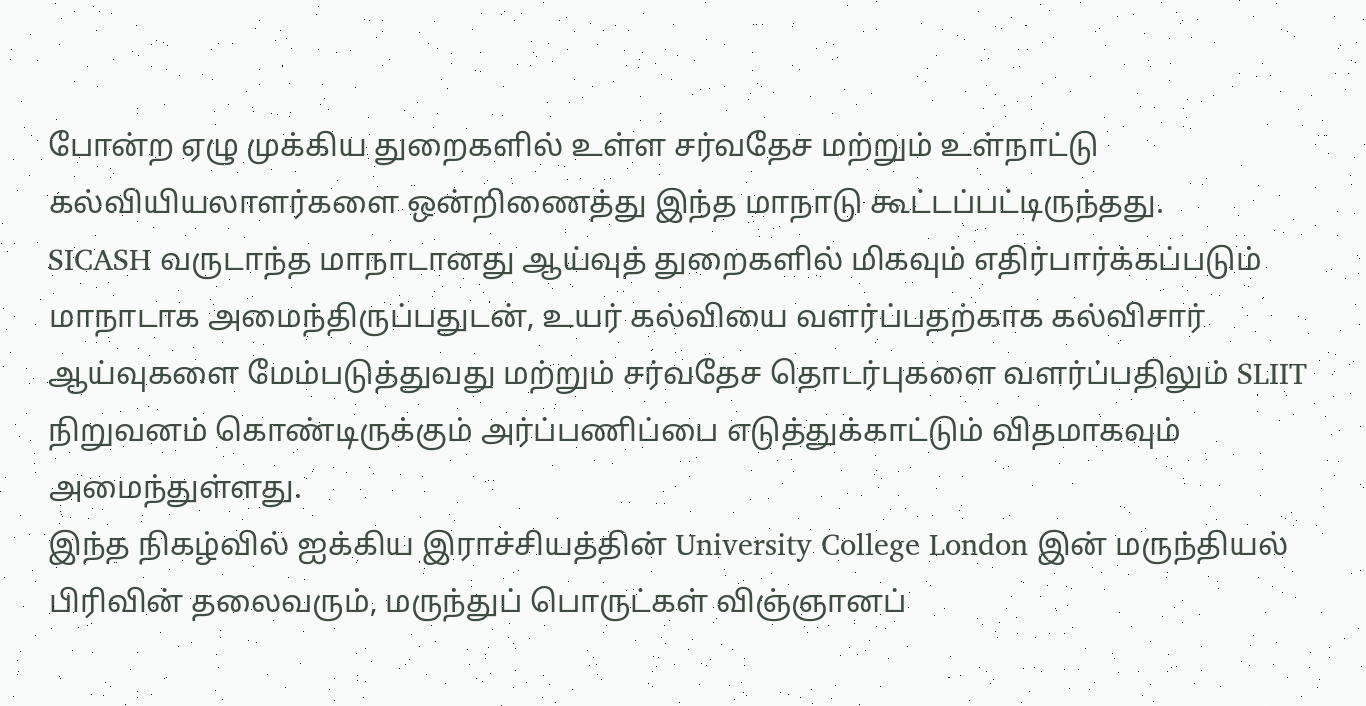போன்ற ஏழு முக்கிய துறைகளில் உள்ள சர்வதேச மற்றும் உள்நாட்டு கல்வியியலாளர்களை ஒன்றிணைத்து இந்த மாநாடு கூட்டப்பட்டிருந்தது.
SICASH வருடாந்த மாநாடானது ஆய்வுத் துறைகளில் மிகவும் எதிர்பார்க்கப்படும் மாநாடாக அமைந்திருப்பதுடன், உயர் கல்வியை வளர்ப்பதற்காக கல்விசார் ஆய்வுகளை மேம்படுத்துவது மற்றும் சர்வதேச தொடர்புகளை வளர்ப்பதிலும் SLIIT நிறுவனம் கொண்டிருக்கும் அர்ப்பணிப்பை எடுத்துக்காட்டும் விதமாகவும் அமைந்துள்ளது.
இந்த நிகழ்வில் ஐக்கிய இராச்சியத்தின் University College London இன் மருந்தியல் பிரிவின் தலைவரும், மருந்துப் பொருட்கள் விஞ்ஞானப்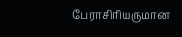பேராசிரியருமான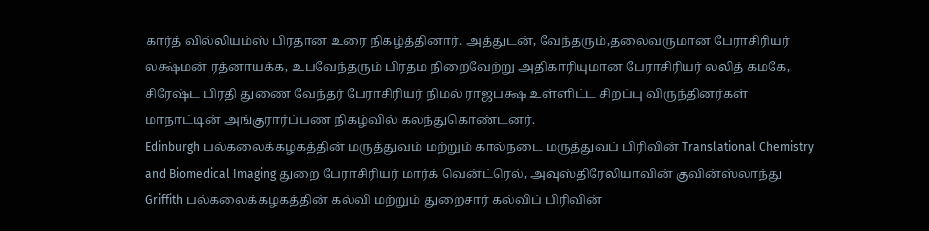கார்த் வில்லியம்ஸ் பிரதான உரை நிகழ்த்தினார். அத்துடன், வேந்தரும்,தலைவருமான பேராசிரியர் லக்ஷ்மன் ரத்னாயக்க, உபவேந்தரும் பிரதம நிறைவேற்று அதிகாரியுமான பேராசிரியர் லலித் கமகே, சிரேஷ்ட பிரதி துணை வேந்தர் பேராசிரியர் நிமல் ராஜபக்ஷ உள்ளிட்ட சிறப்பு விருந்தினர்கள் மாநாட்டின் அங்குரார்ப்பண நிகழ்வில் கலந்துகொண்டனர்.
Edinburgh பல்கலைக்கழகத்தின் மருத்துவம் மற்றும் கால்நடை மருத்துவப் பிரிவின் Translational Chemistry and Biomedical Imaging துறை பேராசிரியர் மார்க் வென்ட்ரெல், அவுஸ்திரேலியாவின் குவின்ஸ்லாந்து Griffith பல்கலைக்கழகத்தின் கல்வி மற்றும் துறைசார் கல்விப் பிரிவின்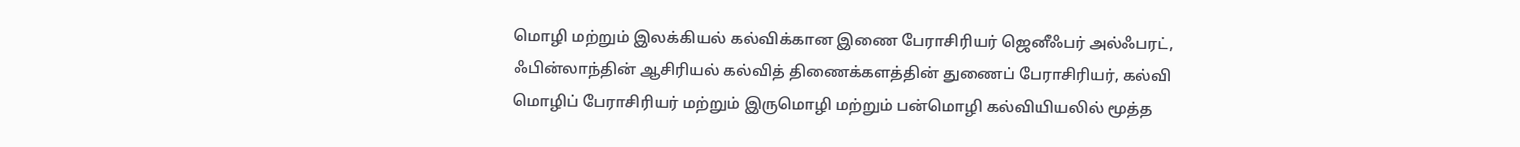மொழி மற்றும் இலக்கியல் கல்விக்கான இணை பேராசிரியர் ஜெனீஃபர் அல்ஃபரட், ஃபின்லாந்தின் ஆசிரியல் கல்வித் திணைக்களத்தின் துணைப் பேராசிரியர், கல்வி மொழிப் பேராசிரியர் மற்றும் இருமொழி மற்றும் பன்மொழி கல்வியியலில் மூத்த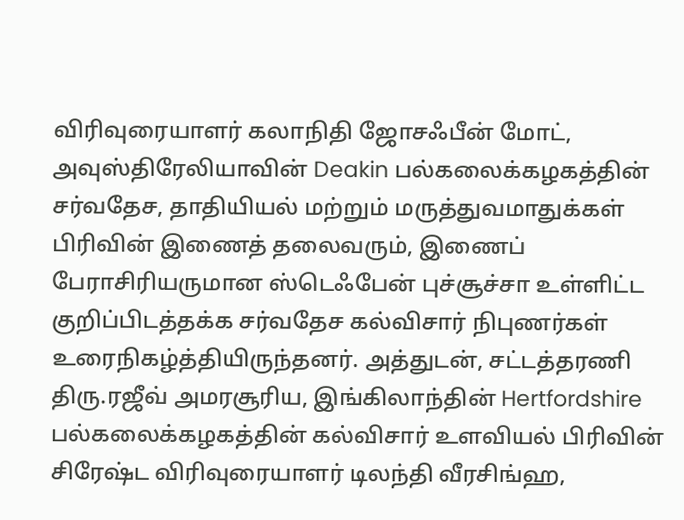விரிவுரையாளர் கலாநிதி ஜோசஃபீன் மோட், அவுஸ்திரேலியாவின் Deakin பல்கலைக்கழகத்தின் சர்வதேச, தாதியியல் மற்றும் மருத்துவமாதுக்கள் பிரிவின் இணைத் தலைவரும், இணைப் பேராசிரியருமான ஸ்டெஃபேன் புச்சூச்சா உள்ளிட்ட குறிப்பிடத்தக்க சர்வதேச கல்விசார் நிபுணர்கள் உரைநிகழ்த்தியிருந்தனர். அத்துடன், சட்டத்தரணி திரு.ரஜீவ் அமரசூரிய, இங்கிலாந்தின் Hertfordshire பல்கலைக்கழகத்தின் கல்விசார் உளவியல் பிரிவின் சிரேஷ்ட விரிவுரையாளர் டிலந்தி வீரசிங்ஹ,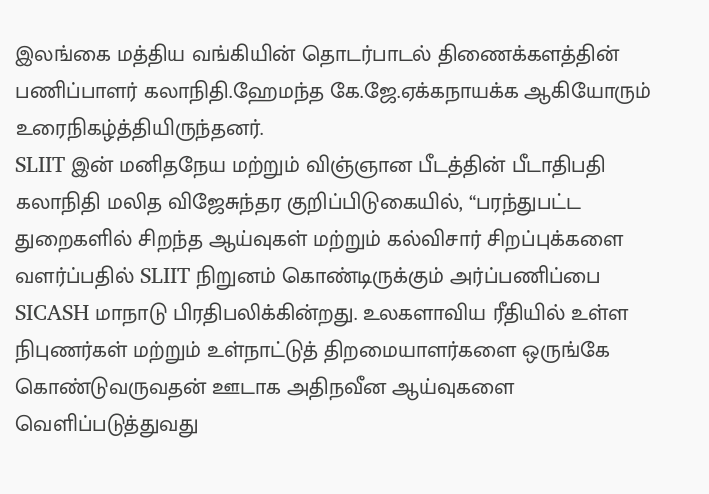இலங்கை மத்திய வங்கியின் தொடர்பாடல் திணைக்களத்தின் பணிப்பாளர் கலாநிதி.ஹேமந்த கே.ஜே.ஏக்கநாயக்க ஆகியோரும் உரைநிகழ்த்தியிருந்தனர்.
SLIIT இன் மனிதநேய மற்றும் விஞ்ஞான பீடத்தின் பீடாதிபதி கலாநிதி மலித விஜேசுந்தர குறிப்பிடுகையில், “பரந்துபட்ட துறைகளில் சிறந்த ஆய்வுகள் மற்றும் கல்விசார் சிறப்புக்களை வளர்ப்பதில் SLIIT நிறுனம் கொண்டிருக்கும் அர்ப்பணிப்பை SICASH மாநாடு பிரதிபலிக்கின்றது. உலகளாவிய ரீதியில் உள்ள நிபுணர்கள் மற்றும் உள்நாட்டுத் திறமையாளர்களை ஒருங்கே கொண்டுவருவதன் ஊடாக அதிநவீன ஆய்வுகளை வெளிப்படுத்துவது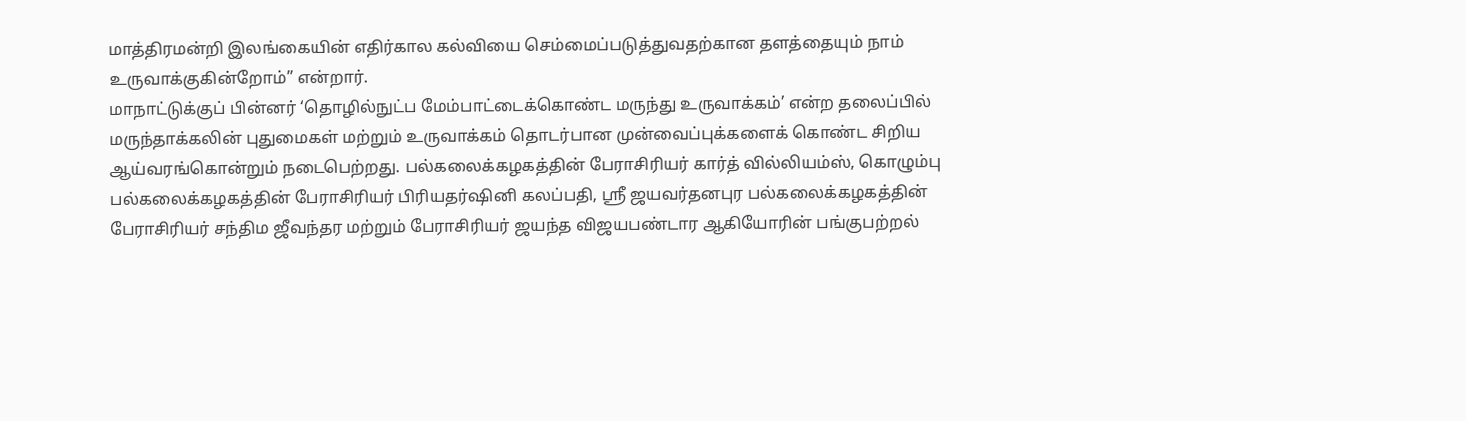மாத்திரமன்றி இலங்கையின் எதிர்கால கல்வியை செம்மைப்படுத்துவதற்கான தளத்தையும் நாம் உருவாக்குகின்றோம்” என்றார்.
மாநாட்டுக்குப் பின்னர் ‘தொழில்நுட்ப மேம்பாட்டைக்கொண்ட மருந்து உருவாக்கம்’ என்ற தலைப்பில் மருந்தாக்கலின் புதுமைகள் மற்றும் உருவாக்கம் தொடர்பான முன்வைப்புக்களைக் கொண்ட சிறிய ஆய்வரங்கொன்றும் நடைபெற்றது. பல்கலைக்கழகத்தின் பேராசிரியர் கார்த் வில்லியம்ஸ், கொழும்பு பல்கலைக்கழகத்தின் பேராசிரியர் பிரியதர்ஷினி கலப்பதி, ஸ்ரீ ஜயவர்தனபுர பல்கலைக்கழகத்தின் பேராசிரியர் சந்திம ஜீவந்தர மற்றும் பேராசிரியர் ஜயந்த விஜயபண்டார ஆகியோரின் பங்குபற்றல்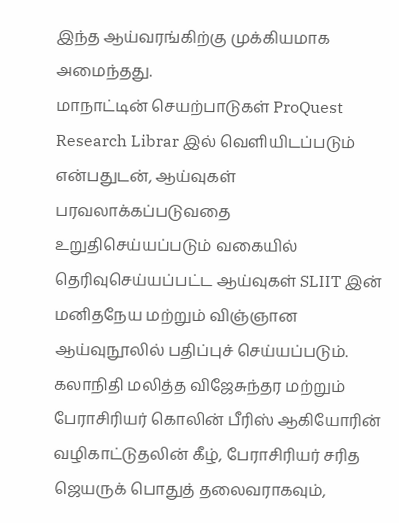இந்த ஆய்வரங்கிற்கு முக்கியமாக அமைந்தது.
மாநாட்டின் செயற்பாடுகள் ProQuest Research Librar இல் வெளியிடப்படும் என்பதுடன், ஆய்வுகள் பரவலாக்கப்படுவதை உறுதிசெய்யப்படும் வகையில் தெரிவுசெய்யப்பட்ட ஆய்வுகள் SLIIT இன் மனிதநேய மற்றும் விஞ்ஞான ஆய்வுநூலில் பதிப்புச் செய்யப்படும்.
கலாநிதி மலித்த விஜேசுந்தர மற்றும் பேராசிரியர் கொலின் பீரிஸ் ஆகியோரின் வழிகாட்டுதலின் கீழ், பேராசிரியர் சரித ஜெயருக் பொதுத் தலைவராகவும்,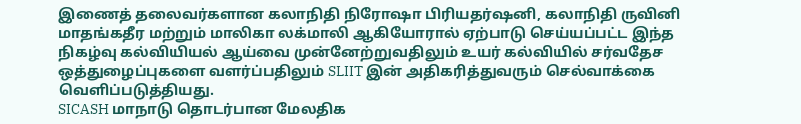இணைத் தலைவர்களான கலாநிதி நிரோஷா பிரியதர்ஷனி, கலாநிதி ருவினி மாதங்கதீர மற்றும் மாலிகா லக்மாலி ஆகியோரால் ஏற்பாடு செய்யப்பட்ட இந்த நிகழ்வு கல்வியியல் ஆய்வை முன்னேற்றுவதிலும் உயர் கல்வியில் சர்வதேச ஒத்துழைப்புகளை வளர்ப்பதிலும் SLIIT இன் அதிகரித்துவரும் செல்வாக்கை வெளிப்படுத்தியது.
SICASH மாநாடு தொடர்பான மேலதிக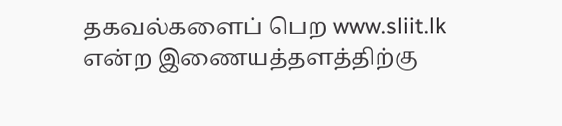தகவல்களைப் பெற www.sliit.lk என்ற இணையத்தளத்திற்கு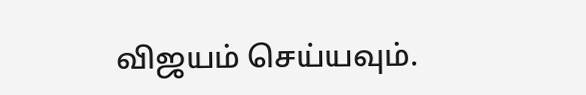விஜயம் செய்யவும்.